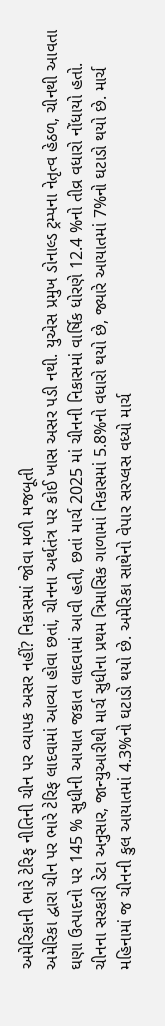અમેરિકાની ભારે ટેરિફ નીતિની ચીન પર વ્યાપક અસર નહીં? નિકાસમાં જોવા મળી મજબૂતી
અમેરિકા દ્વારા ચીન પર ભારે ટેરિફ લાદવામાં આવ્યા હોવા છતાં, ચીનના અર્થતંત્ર પર કોઈ ખાસ અસર પડી નથી. યુએસ પ્રમુખ ડોનાલ્ડ ટ્રમ્પના નેતૃત્વ હેઠળ, ચીનથી આવતા ઘણા ઉત્પાદનો પર 145 % સુધીની આયાત જકાત લાદવામાં આવી હતી, છતાં માર્ચ 2025 માં ચીનની નિકાસમાં વાર્ષિક ધોરણે 12.4 %નો તીવ્ર વધારો નોંધાયો હતો. ચીનના સરકારી ડેટા અનુસાર, જાન્યુઆરીથી માર્ચ સુધીના પ્રથમ ત્રિમાસિક ગાળામાં નિકાસમાં 5.8%નો વધારો થયો છે, જ્યારે આયાતમાં 7%નો ઘટાડો થયો છે. માર્ચ મહિનામાં જ ચીનની કુલ આયાતમાં 4.3%નો ઘટાડો થયો છે. અમેરિકા સાથેનો વેપાર સરપ્લસ વધ્યો માર્ચ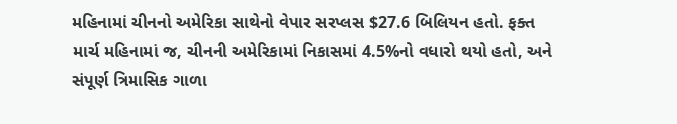મહિનામાં ચીનનો અમેરિકા સાથેનો વેપાર સરપ્લસ $27.6 બિલિયન હતો. ફક્ત માર્ચ મહિનામાં જ, ચીનની અમેરિકામાં નિકાસમાં 4.5%નો વધારો થયો હતો, અને સંપૂર્ણ ત્રિમાસિક ગાળા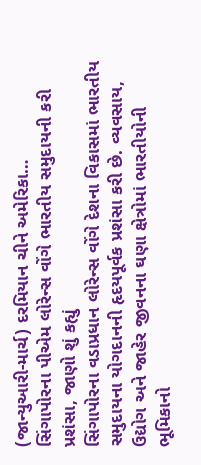(જાન્યુઆરી-માર્ચ) દરમિયાન ચીને અમેરિકા…
સિંગાપોરના પીએમ લોરેન્સ વોંગે ભારતીય સમુદાયની કરી પ્રશંસા, જાણો શું કહ્યું
સિંગાપોરના વડાપ્રધાન લોરેન્સ વોંગે દેશના વિકાસમાં ભારતીય સમુદાયના યોગદાનની હૃદયપૂર્વક પ્રશંસા કરી છે. વ્યવસાય, ઉદ્યોગ અને જાહેર જીવનના ઘણા ક્ષેત્રોમાં ભારતીયોની ભૂમિકાનો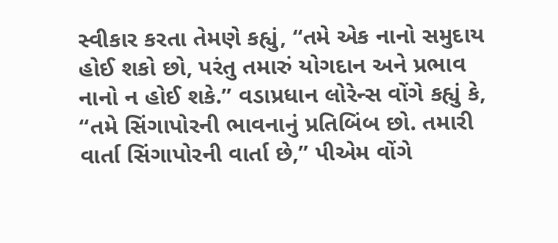સ્વીકાર કરતા તેમણે કહ્યું, “તમે એક નાનો સમુદાય હોઈ શકો છો, પરંતુ તમારું યોગદાન અને પ્રભાવ નાનો ન હોઈ શકે.” વડાપ્રધાન લોરેન્સ વોંગે કહ્યું કે, “તમે સિંગાપોરની ભાવનાનું પ્રતિબિંબ છો. તમારી વાર્તા સિંગાપોરની વાર્તા છે,” પીએમ વોંગે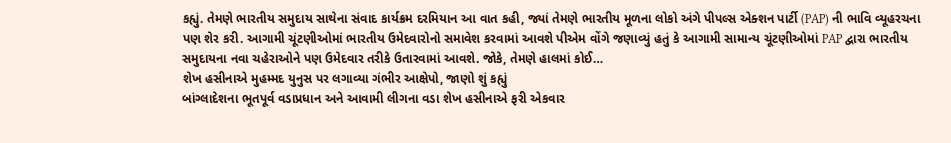કહ્યું. તેમણે ભારતીય સમુદાય સાથેના સંવાદ કાર્યક્રમ દરમિયાન આ વાત કહી, જ્યાં તેમણે ભારતીય મૂળના લોકો અંગે પીપલ્સ એક્શન પાર્ટી (PAP) ની ભાવિ વ્યૂહરચના પણ શેર કરી. આગામી ચૂંટણીઓમાં ભારતીય ઉમેદવારોનો સમાવેશ કરવામાં આવશે પીએમ વોંગે જણાવ્યું હતું કે આગામી સામાન્ય ચૂંટણીઓમાં PAP દ્વારા ભારતીય સમુદાયના નવા ચહેરાઓને પણ ઉમેદવાર તરીકે ઉતારવામાં આવશે. જોકે, તેમણે હાલમાં કોઈ…
શેખ હસીનાએ મુહમ્મદ યુનુસ પર લગાવ્યા ગંભીર આક્ષેપો, જાણો શું કહ્યું
બાંગ્લાદેશના ભૂતપૂર્વ વડાપ્રધાન અને આવામી લીગના વડા શેખ હસીનાએ ફરી એકવાર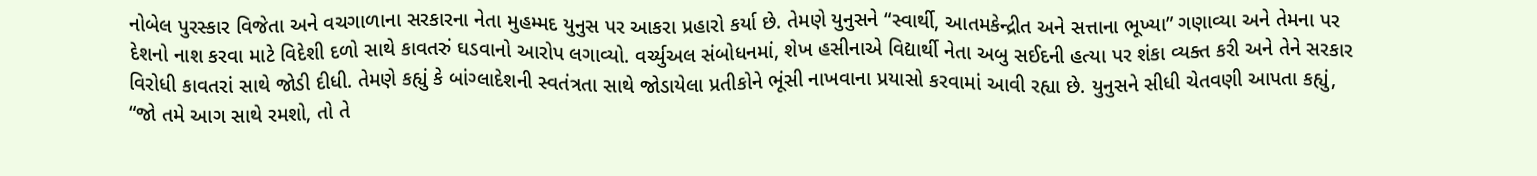નોબેલ પુરસ્કાર વિજેતા અને વચગાળાના સરકારના નેતા મુહમ્મદ યુનુસ પર આકરા પ્રહારો કર્યા છે. તેમણે યુનુસને “સ્વાર્થી, આતમકેન્દ્રીત અને સત્તાના ભૂખ્યા” ગણાવ્યા અને તેમના પર દેશનો નાશ કરવા માટે વિદેશી દળો સાથે કાવતરું ઘડવાનો આરોપ લગાવ્યો. વર્ચ્યુઅલ સંબોધનમાં, શેખ હસીનાએ વિદ્યાર્થી નેતા અબુ સઈદની હત્યા પર શંકા વ્યક્ત કરી અને તેને સરકાર વિરોધી કાવતરાં સાથે જોડી દીધી. તેમણે કહ્યું કે બાંગ્લાદેશની સ્વતંત્રતા સાથે જોડાયેલા પ્રતીકોને ભૂંસી નાખવાના પ્રયાસો કરવામાં આવી રહ્યા છે. યુનુસને સીધી ચેતવણી આપતા કહ્યું, “જો તમે આગ સાથે રમશો, તો તે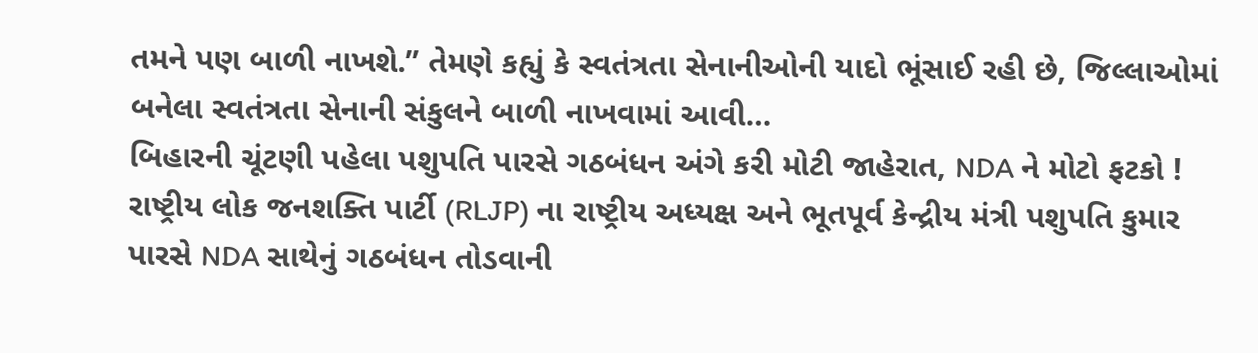તમને પણ બાળી નાખશે.” તેમણે કહ્યું કે સ્વતંત્રતા સેનાનીઓની યાદો ભૂંસાઈ રહી છે, જિલ્લાઓમાં બનેલા સ્વતંત્રતા સેનાની સંકુલને બાળી નાખવામાં આવી…
બિહારની ચૂંટણી પહેલા પશુપતિ પારસે ગઠબંધન અંગે કરી મોટી જાહેરાત, NDA ને મોટો ફટકો !
રાષ્ટ્રીય લોક જનશક્તિ પાર્ટી (RLJP) ના રાષ્ટ્રીય અધ્યક્ષ અને ભૂતપૂર્વ કેન્દ્રીય મંત્રી પશુપતિ કુમાર પારસે NDA સાથેનું ગઠબંધન તોડવાની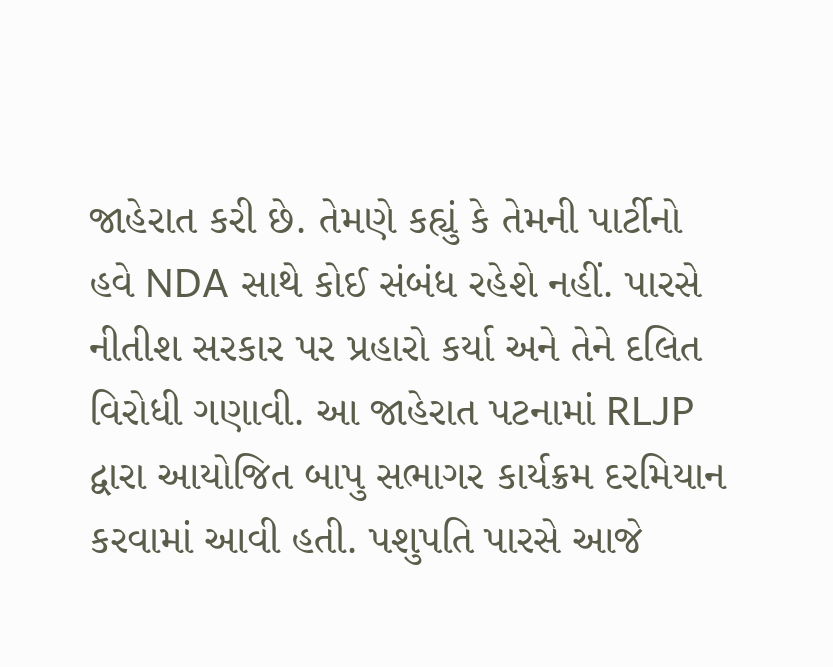જાહેરાત કરી છે. તેમણે કહ્યું કે તેમની પાર્ટીનો હવે NDA સાથે કોઈ સંબંધ રહેશે નહીં. પારસે નીતીશ સરકાર પર પ્રહારો કર્યા અને તેને દલિત વિરોધી ગણાવી. આ જાહેરાત પટનામાં RLJP દ્વારા આયોજિત બાપુ સભાગર કાર્યક્રમ દરમિયાન કરવામાં આવી હતી. પશુપતિ પારસે આજે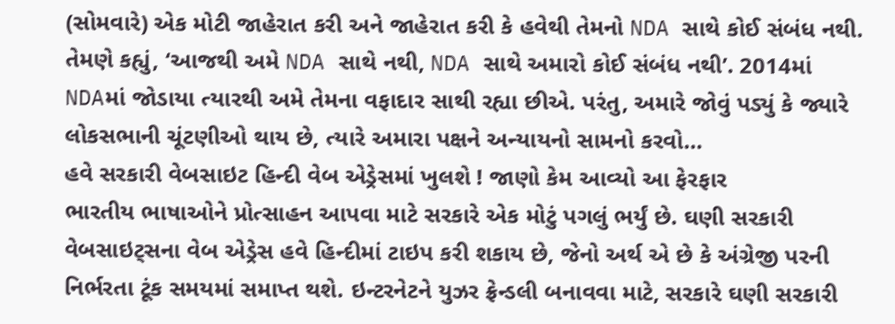(સોમવારે) એક મોટી જાહેરાત કરી અને જાહેરાત કરી કે હવેથી તેમનો NDA સાથે કોઈ સંબંધ નથી. તેમણે કહ્યું, ‘આજથી અમે NDA સાથે નથી, NDA સાથે અમારો કોઈ સંબંધ નથી’. 2014માં NDAમાં જોડાયા ત્યારથી અમે તેમના વફાદાર સાથી રહ્યા છીએ. પરંતુ, અમારે જોવું પડ્યું કે જ્યારે લોકસભાની ચૂંટણીઓ થાય છે, ત્યારે અમારા પક્ષને અન્યાયનો સામનો કરવો…
હવે સરકારી વેબસાઇટ હિન્દી વેબ એડ્રેસમાં ખુલશે ! જાણો કેમ આવ્યો આ ફેરફાર
ભારતીય ભાષાઓને પ્રોત્સાહન આપવા માટે સરકારે એક મોટું પગલું ભર્યું છે. ઘણી સરકારી વેબસાઇટ્સના વેબ એડ્રેસ હવે હિન્દીમાં ટાઇપ કરી શકાય છે, જેનો અર્થ એ છે કે અંગ્રેજી પરની નિર્ભરતા ટૂંક સમયમાં સમાપ્ત થશે. ઇન્ટરનેટને યુઝર ફ્રેન્ડલી બનાવવા માટે, સરકારે ઘણી સરકારી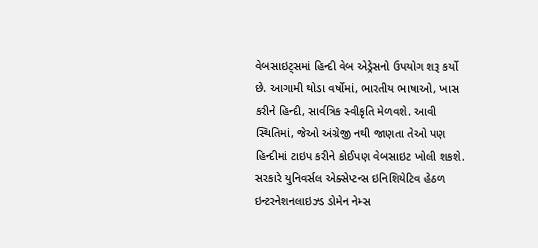વેબસાઇટ્સમાં હિન્દી વેબ એડ્રેસનો ઉપયોગ શરૂ કર્યો છે. આગામી થોડા વર્ષોમાં, ભારતીય ભાષાઓ, ખાસ કરીને હિન્દી, સાર્વત્રિક સ્વીકૃતિ મેળવશે. આવી સ્થિતિમાં, જેઓ અંગ્રેજી નથી જાણતા તેઓ પણ હિન્દીમાં ટાઇપ કરીને કોઈપણ વેબસાઇટ ખોલી શકશે. સરકારે યુનિવર્સલ એક્સેપ્ટન્સ ઇનિશિયેટિવ હેઠળ ઇન્ટરનેશનલાઇઝ્ડ ડોમેન નેમ્સ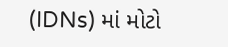(IDNs) માં મોટો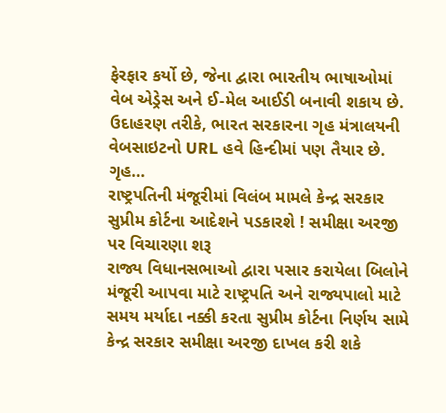ફેરફાર કર્યો છે, જેના દ્વારા ભારતીય ભાષાઓમાં વેબ એડ્રેસ અને ઈ-મેલ આઈડી બનાવી શકાય છે. ઉદાહરણ તરીકે, ભારત સરકારના ગૃહ મંત્રાલયની વેબસાઇટનો URL હવે હિન્દીમાં પણ તૈયાર છે. ગૃહ…
રાષ્ટ્રપતિની મંજૂરીમાં વિલંબ મામલે કેન્દ્ર સરકાર સુપ્રીમ કોર્ટના આદેશને પડકારશે ! સમીક્ષા અરજી પર વિચારણા શરૂ
રાજ્ય વિધાનસભાઓ દ્વારા પસાર કરાયેલા બિલોને મંજૂરી આપવા માટે રાષ્ટ્રપતિ અને રાજ્યપાલો માટે સમય મર્યાદા નક્કી કરતા સુપ્રીમ કોર્ટના નિર્ણય સામે કેન્દ્ર સરકાર સમીક્ષા અરજી દાખલ કરી શકે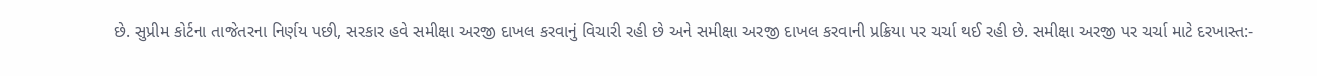છે. સુપ્રીમ કોર્ટના તાજેતરના નિર્ણય પછી, સરકાર હવે સમીક્ષા અરજી દાખલ કરવાનું વિચારી રહી છે અને સમીક્ષા અરજી દાખલ કરવાની પ્રક્રિયા પર ચર્ચા થઈ રહી છે. સમીક્ષા અરજી પર ચર્ચા માટે દરખાસ્ત:-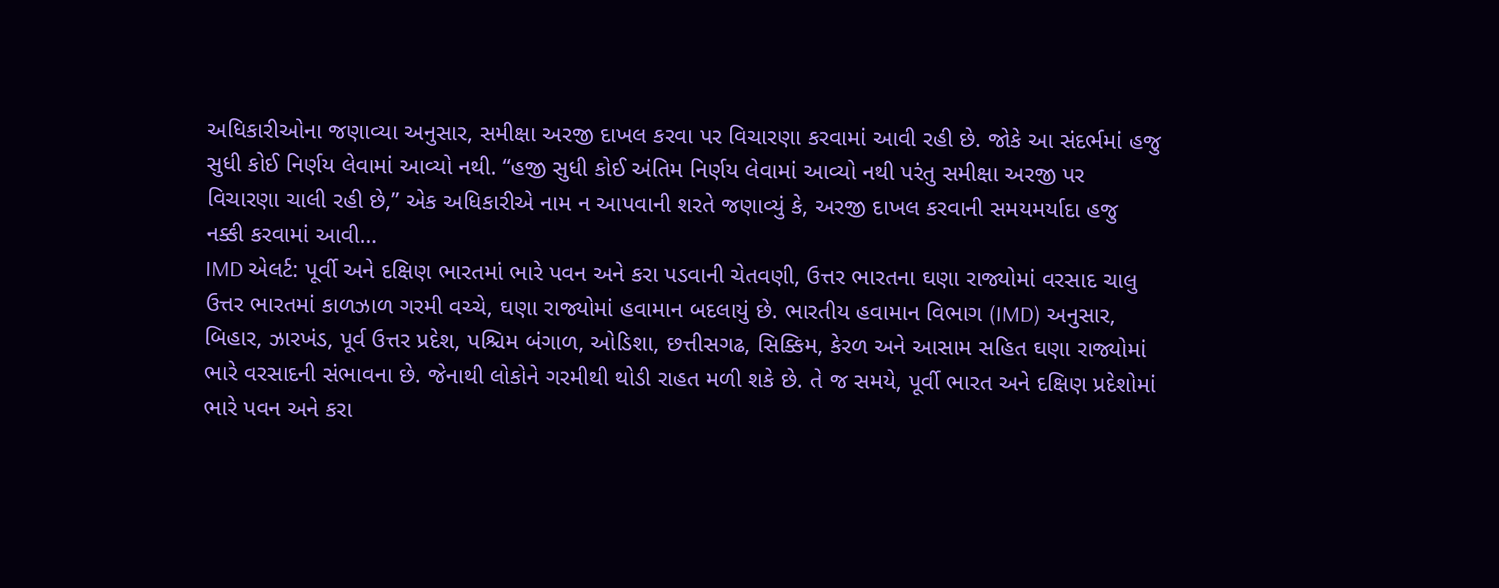અધિકારીઓના જણાવ્યા અનુસાર, સમીક્ષા અરજી દાખલ કરવા પર વિચારણા કરવામાં આવી રહી છે. જોકે આ સંદર્ભમાં હજુ સુધી કોઈ નિર્ણય લેવામાં આવ્યો નથી. “હજી સુધી કોઈ અંતિમ નિર્ણય લેવામાં આવ્યો નથી પરંતુ સમીક્ષા અરજી પર વિચારણા ચાલી રહી છે,” એક અધિકારીએ નામ ન આપવાની શરતે જણાવ્યું કે, અરજી દાખલ કરવાની સમયમર્યાદા હજુ નક્કી કરવામાં આવી…
IMD એલર્ટ: પૂર્વી અને દક્ષિણ ભારતમાં ભારે પવન અને કરા પડવાની ચેતવણી, ઉત્તર ભારતના ઘણા રાજ્યોમાં વરસાદ ચાલુ
ઉત્તર ભારતમાં કાળઝાળ ગરમી વચ્ચે, ઘણા રાજ્યોમાં હવામાન બદલાયું છે. ભારતીય હવામાન વિભાગ (IMD) અનુસાર, બિહાર, ઝારખંડ, પૂર્વ ઉત્તર પ્રદેશ, પશ્ચિમ બંગાળ, ઓડિશા, છત્તીસગઢ, સિક્કિમ, કેરળ અને આસામ સહિત ઘણા રાજ્યોમાં ભારે વરસાદની સંભાવના છે. જેનાથી લોકોને ગરમીથી થોડી રાહત મળી શકે છે. તે જ સમયે, પૂર્વી ભારત અને દક્ષિણ પ્રદેશોમાં ભારે પવન અને કરા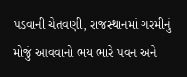પડવાની ચેતવણી, રાજસ્થાનમાં ગરમીનું મોજું આવવાનો ભય ભારે પવન અને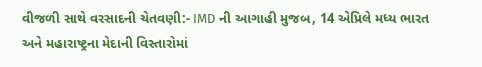વીજળી સાથે વરસાદની ચેતવણી:- IMD ની આગાહી મુજબ, 14 એપ્રિલે મધ્ય ભારત અને મહારાષ્ટ્રના મેદાની વિસ્તારોમાં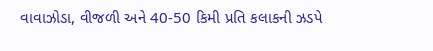વાવાઝોડા, વીજળી અને 40-50 કિમી પ્રતિ કલાકની ઝડપે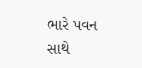ભારે પવન સાથે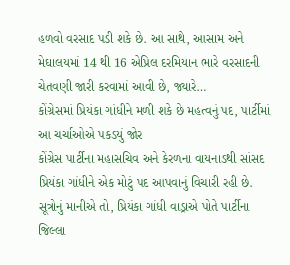હળવો વરસાદ પડી શકે છે. આ સાથે, આસામ અને મેઘાલયમાં 14 થી 16 એપ્રિલ દરમિયાન ભારે વરસાદની ચેતવણી જારી કરવામાં આવી છે, જ્યારે…
કોંગ્રેસમાં પ્રિયંકા ગાંધીને મળી શકે છે મહત્વનું પદ, પાર્ટીમાં આ ચર્ચાઓએ પકડયું જોર
કોંગ્રેસ પાર્ટીના મહાસચિવ અને કેરળના વાયનાડથી સાંસદ પ્રિયંકા ગાંધીને એક મોટું પદ આપવાનું વિચારી રહી છે. સૂત્રોનું માનીએ તો, પ્રિયંકા ગાંધી વાડ્રાએ પોતે પાર્ટીના જિલ્લા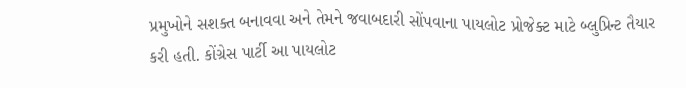પ્રમુખોને સશક્ત બનાવવા અને તેમને જવાબદારી સોંપવાના પાયલોટ પ્રોજેક્ટ માટે બ્લુપ્રિન્ટ તૈયાર કરી હતી. કોંગ્રેસ પાર્ટી આ પાયલોટ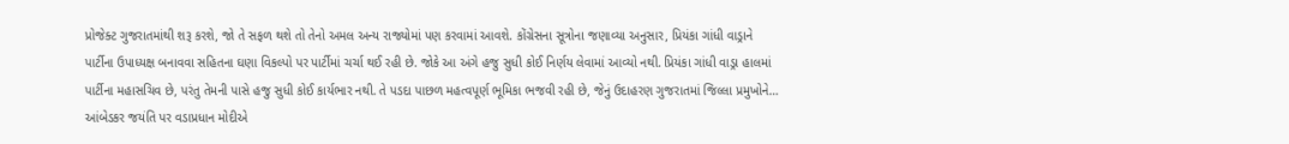પ્રોજેક્ટ ગુજરાતમાંથી શરૂ કરશે, જો તે સફળ થશે તો તેનો અમલ અન્ય રાજ્યોમાં પણ કરવામાં આવશે. કોંગ્રેસના સૂત્રોના જણાવ્યા અનુસાર, પ્રિયંકા ગાંધી વાડ્રાને પાર્ટીના ઉપાધ્યક્ષ બનાવવા સહિતના ઘણા વિકલ્પો પર પાર્ટીમાં ચર્ચા થઈ રહી છે. જોકે આ અંગે હજુ સુધી કોઈ નિર્ણય લેવામાં આવ્યો નથી. પ્રિયંકા ગાંધી વાડ્રા હાલમાં પાર્ટીના મહાસચિવ છે, પરંતુ તેમની પાસે હજુ સુધી કોઈ કાર્યભાર નથી. તે પડદા પાછળ મહત્વપૂર્ણ ભૂમિકા ભજવી રહી છે, જેનું ઉદાહરણ ગુજરાતમાં જિલ્લા પ્રમુખોને…
આંબેડકર જયંતિ પર વડાપ્રધાન મોદીએ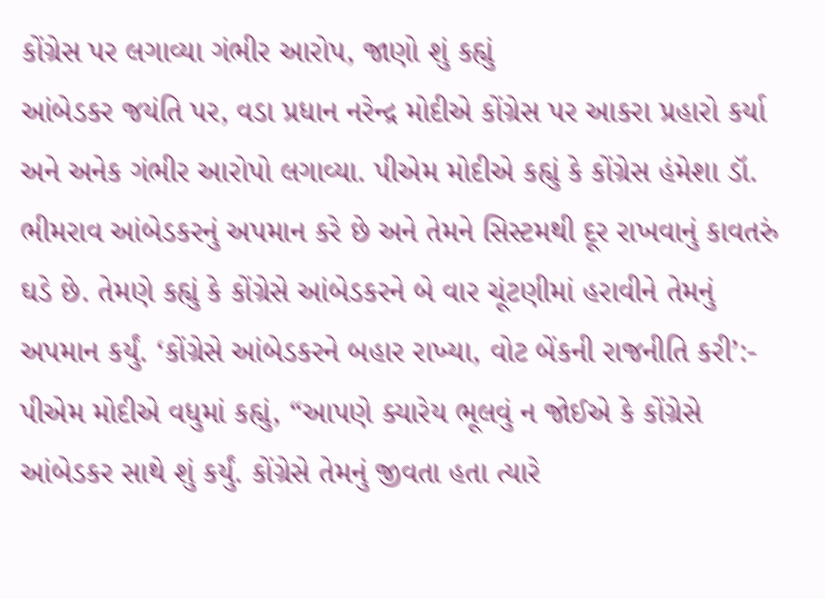કોંગ્રેસ પર લગાવ્યા ગંભીર આરોપ, જાણો શું કહ્યું
આંબેડકર જયંતિ પર, વડા પ્રધાન નરેન્દ્ર મોદીએ કોંગ્રેસ પર આકરા પ્રહારો કર્યા અને અનેક ગંભીર આરોપો લગાવ્યા. પીએમ મોદીએ કહ્યું કે કોંગ્રેસ હંમેશા ડૉ. ભીમરાવ આંબેડકરનું અપમાન કરે છે અને તેમને સિસ્ટમથી દૂર રાખવાનું કાવતરું ઘડે છે. તેમણે કહ્યું કે કોંગ્રેસે આંબેડકરને બે વાર ચૂંટણીમાં હરાવીને તેમનું અપમાન કર્યું. ‘કોંગ્રેસે આંબેડકરને બહાર રાખ્યા, વોટ બેંકની રાજનીતિ કરી’:- પીએમ મોદીએ વધુમાં કહ્યું, “આપણે ક્યારેય ભૂલવું ન જોઈએ કે કોંગ્રેસે આંબેડકર સાથે શું કર્યું. કોંગ્રેસે તેમનું જીવતા હતા ત્યારે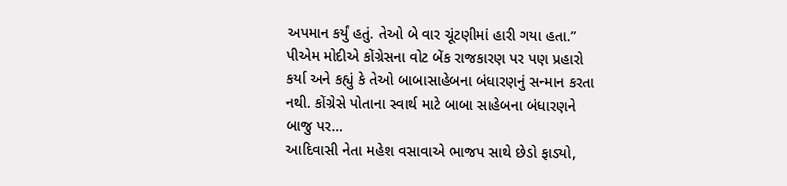અપમાન કર્યું હતું. તેઓ બે વાર ચૂંટણીમાં હારી ગયા હતા.” પીએમ મોદીએ કોંગ્રેસના વોટ બેંક રાજકારણ પર પણ પ્રહારો કર્યા અને કહ્યું કે તેઓ બાબાસાહેબના બંધારણનું સન્માન કરતા નથી. કોંગ્રેસે પોતાના સ્વાર્થ માટે બાબા સાહેબના બંધારણને બાજુ પર…
આદિવાસી નેતા મહેશ વસાવાએ ભાજપ સાથે છેડો ફાડ્યો,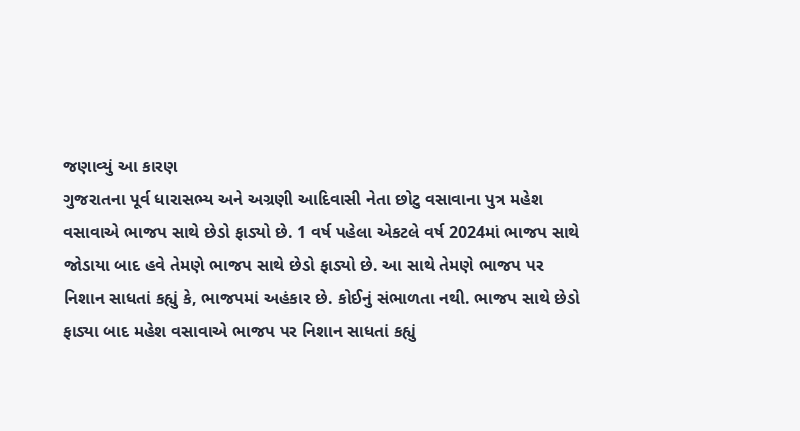જણાવ્યું આ કારણ
ગુજરાતના પૂર્વ ધારાસભ્ય અને અગ્રણી આદિવાસી નેતા છોટુ વસાવાના પુત્ર મહેશ વસાવાએ ભાજપ સાથે છેડો ફાડ્યો છે. 1 વર્ષ પહેલા એકટલે વર્ષ 2024માં ભાજપ સાથે જોડાયા બાદ હવે તેમણે ભાજપ સાથે છેડો ફાડ્યો છે. આ સાથે તેમણે ભાજપ પર નિશાન સાધતાં કહ્યું કે, ભાજપમાં અહંકાર છે. કોઈનું સંભાળતા નથી. ભાજપ સાથે છેડો ફાડ્યા બાદ મહેશ વસાવાએ ભાજપ પર નિશાન સાધતાં કહ્યું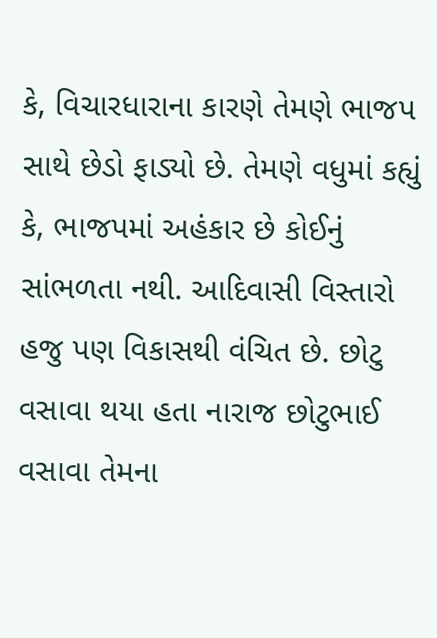કે, વિચારધારાના કારણે તેમણે ભાજપ સાથે છેડો ફાડ્યો છે. તેમણે વધુમાં કહ્યું કે, ભાજપમાં અહંકાર છે કોઈનું સાંભળતા નથી. આદિવાસી વિસ્તારો હજુ પણ વિકાસથી વંચિત છે. છોટુ વસાવા થયા હતા નારાજ છોટુભાઈ વસાવા તેમના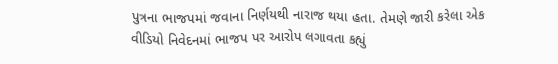પુત્રના ભાજપમાં જવાના નિર્ણયથી નારાજ થયા હતા. તેમણે જારી કરેલા એક વીડિયો નિવેદનમાં ભાજપ પર આરોપ લગાવતા કહ્યું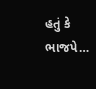હતું કે ભાજપે…